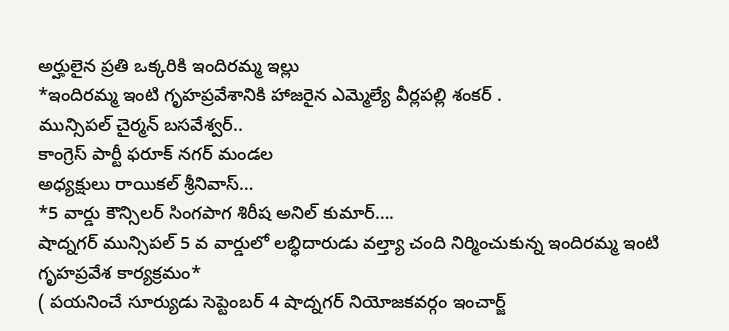అర్హులైన ప్రతి ఒక్కరికి ఇందిరమ్మ ఇల్లు
*ఇందిరమ్మ ఇంటి గృహప్రవేశానికి హాజరైన ఎమ్మెల్యే వీర్లపల్లి శంకర్ .
మున్సిపల్ చైర్మన్ బసవేశ్వర్..
కాంగ్రెస్ పార్టీ ఫరూక్ నగర్ మండల
అధ్యక్షులు రాయికల్ శ్రీనివాస్…
*5 వార్డు కౌన్సిలర్ సింగపాగ శిరీష అనిల్ కుమార్….
షాద్నగర్ మున్సిపల్ 5 వ వార్డులో లబ్ధిదారుడు వల్త్యా చంది నిర్మించుకున్న ఇందిరమ్మ ఇంటి గృహప్రవేశ కార్యక్రమం*
( పయనించే సూర్యుడు సెప్టెంబర్ 4 షాద్నగర్ నియోజకవర్గం ఇంచార్జ్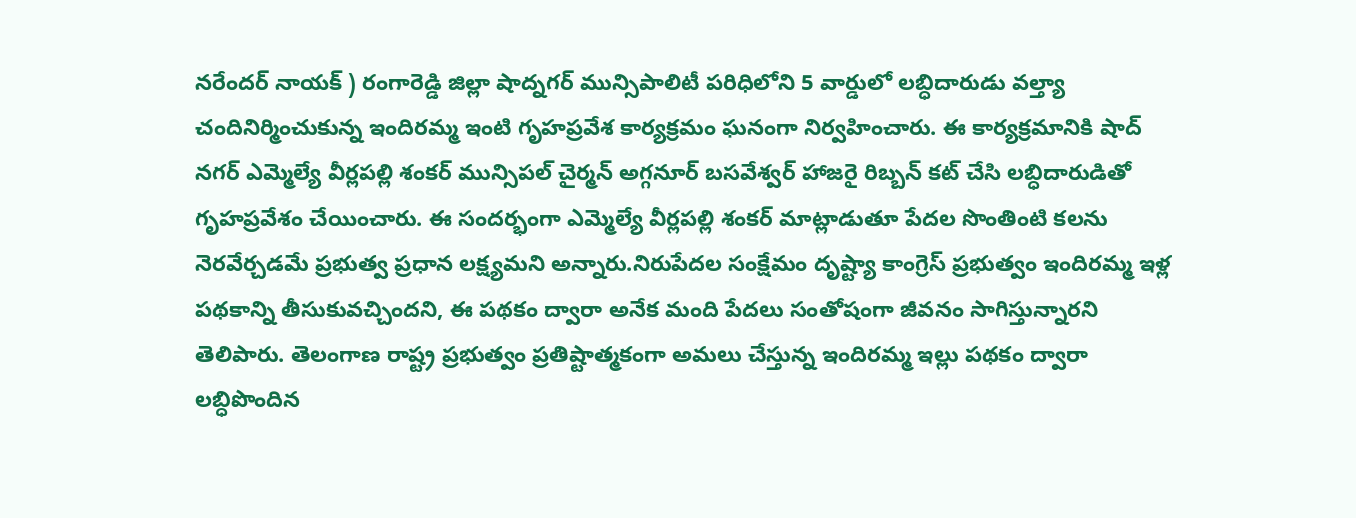నరేందర్ నాయక్ ) రంగారెడ్డి జిల్లా షాద్నగర్ మున్సిపాలిటీ పరిధిలోని 5 వార్డులో లబ్ధిదారుడు వల్త్యా చందినిర్మించుకున్న ఇందిరమ్మ ఇంటి గృహప్రవేశ కార్యక్రమం ఘనంగా నిర్వహించారు. ఈ కార్యక్రమానికి షాద్ నగర్ ఎమ్మెల్యే వీర్లపల్లి శంకర్ మున్సిపల్ చైర్మన్ అగ్గనూర్ బసవేశ్వర్ హాజరై రిబ్బన్ కట్ చేసి లబ్ధిదారుడితో గృహప్రవేశం చేయించారు. ఈ సందర్భంగా ఎమ్మెల్యే వీర్లపల్లి శంకర్ మాట్లాడుతూ పేదల సొంతింటి కలను నెరవేర్చడమే ప్రభుత్వ ప్రధాన లక్ష్యమని అన్నారు.నిరుపేదల సంక్షేమం దృష్ట్యా కాంగ్రెస్ ప్రభుత్వం ఇందిరమ్మ ఇళ్ల పథకాన్ని తీసుకువచ్చిందని, ఈ పథకం ద్వారా అనేక మంది పేదలు సంతోషంగా జీవనం సాగిస్తున్నారని తెలిపారు. తెలంగాణ రాష్ట్ర ప్రభుత్వం ప్రతిష్టాత్మకంగా అమలు చేస్తున్న ఇందిరమ్మ ఇల్లు పథకం ద్వారా లబ్ధిపొందిన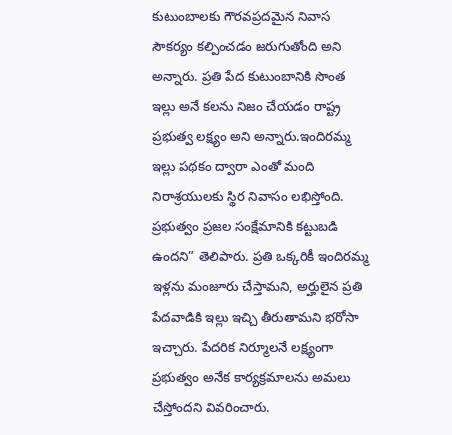కుటుంబాలకు గౌరవప్రదమైన నివాస సౌకర్యం కల్పించడం జరుగుతోంది అని అన్నారు. ప్రతి పేద కుటుంబానికి సొంత ఇల్లు అనే కలను నిజం చేయడం రాష్ట్ర ప్రభుత్వ లక్ష్యం అని అన్నారు.ఇందిరమ్మ ఇల్లు పథకం ద్వారా ఎంతో మంది నిరాశ్రయులకు స్థిర నివాసం లభిస్తోంది. ప్రభుత్వం ప్రజల సంక్షేమానికి కట్టుబడి ఉందని” తెలిపారు. ప్రతి ఒక్కరికీ ఇందిరమ్మ ఇళ్లను మంజూరు చేస్తామని, అర్హులైన ప్రతి పేదవాడికి ఇల్లు ఇచ్చి తీరుతామని భరోసా ఇచ్చారు. పేదరిక నిర్మూలనే లక్ష్యంగా ప్రభుత్వం అనేక కార్యక్రమాలను అమలు చేస్తోందని వివరించారు.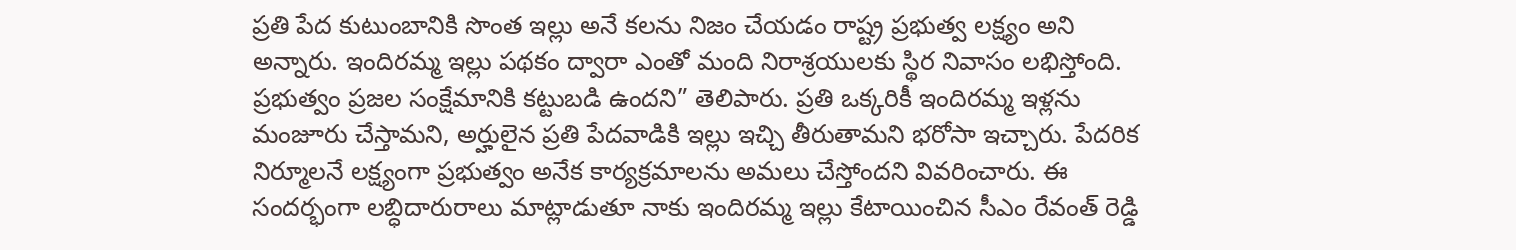ప్రతి పేద కుటుంబానికి సొంత ఇల్లు అనే కలను నిజం చేయడం రాష్ట్ర ప్రభుత్వ లక్ష్యం అని అన్నారు. ఇందిరమ్మ ఇల్లు పథకం ద్వారా ఎంతో మంది నిరాశ్రయులకు స్థిర నివాసం లభిస్తోంది. ప్రభుత్వం ప్రజల సంక్షేమానికి కట్టుబడి ఉందని” తెలిపారు. ప్రతి ఒక్కరికీ ఇందిరమ్మ ఇళ్లను మంజూరు చేస్తామని, అర్హులైన ప్రతి పేదవాడికి ఇల్లు ఇచ్చి తీరుతామని భరోసా ఇచ్చారు. పేదరిక నిర్మూలనే లక్ష్యంగా ప్రభుత్వం అనేక కార్యక్రమాలను అమలు చేస్తోందని వివరించారు. ఈ సందర్భంగా లబ్ధిదారురాలు మాట్లాడుతూ నాకు ఇందిరమ్మ ఇల్లు కేటాయించిన సీఎం రేవంత్ రెడ్డి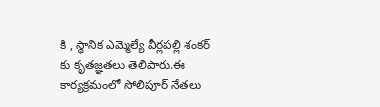కి , స్థానిక ఎమ్మెల్యే వీర్లపల్లి శంకర్ కు కృతజ్ఞతలు తెలిపారు.ఈ కార్యక్రమంలో సోలిపూర్ నేతలు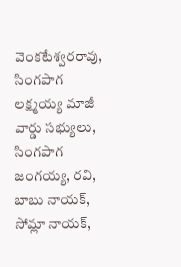వెంకటేశ్వరరావు, సింగపాగ లక్ష్మయ్య మాజీ వార్డు సభ్యులు, సింగపాగ జంగయ్య, రవి, బాబు నాయక్, సోమ్లా నాయక్,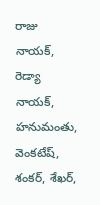రాజు నాయక్, రెడ్యా నాయక్, హనుమంతు, వెంకటేష్, శంకర్, శేఖర్,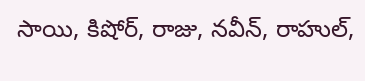సాయి, కిషోర్, రాజు, నవీన్, రాహుల్,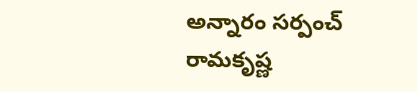అన్నారం సర్పంచ్ రామకృష్ణ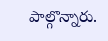పాల్గొన్నారు.